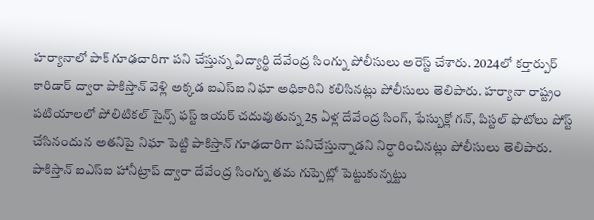హర్యానాలో పాక్ గూఢచారిగా పని చేస్తున్న విద్యార్థి దేవేంద్ర సింగ్ను పోలీసులు అరెస్ట్ చేశారు. 2024లో కర్తార్పుర్ కారిడార్ ద్వారా పాకిస్తాన్ వెళ్లి అక్కడ ఐఎస్ఐ నిఘా అధికారిని కలిసినట్లు పోలీసులు తెలిపారు. హర్యానా రాష్ట్రం పటియాలలో పోలిటికల్ సైన్స్ ఫస్ట్ ఇయర్ చదువుతున్న 25 ఏళ్ల దేవేంద్ర సింగ్, ఫేస్బుక్లో గన్, పిస్టల్ ఫొటోలు పోస్ట్ చేసినందున అతనిపై నిఘా పెట్టి పాకిస్తాన్ గూఢచారిగా పనిచేస్తున్నాడని నిర్ధారించినట్లు పోలీసులు తెలిపారు. పాకిస్తాన్ ఐఎస్ఐ హానీట్రాప్ ద్వారా దేవేంద్ర సింగ్ను తమ గుప్పెట్లో పెట్టుకున్నట్టు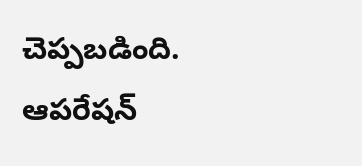చెప్పబడింది. ఆపరేషన్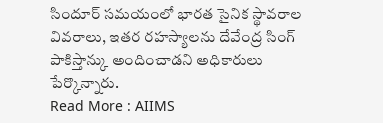సిందూర్ సమయంలో భారత సైనిక స్థావరాల వివరాలు, ఇతర రహస్యాలను దేవేంద్ర సింగ్ పాకిస్తాన్కు అందించాడని అధికారులు పేర్కొన్నారు.
Read More : AIIMS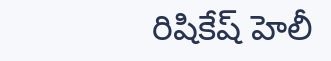రిషికేష్ హెలీ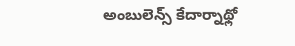అంబులెన్స్ కేదార్నాథ్లో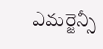ఎమర్జెన్సీ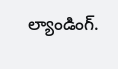ల్యాండింగ్.